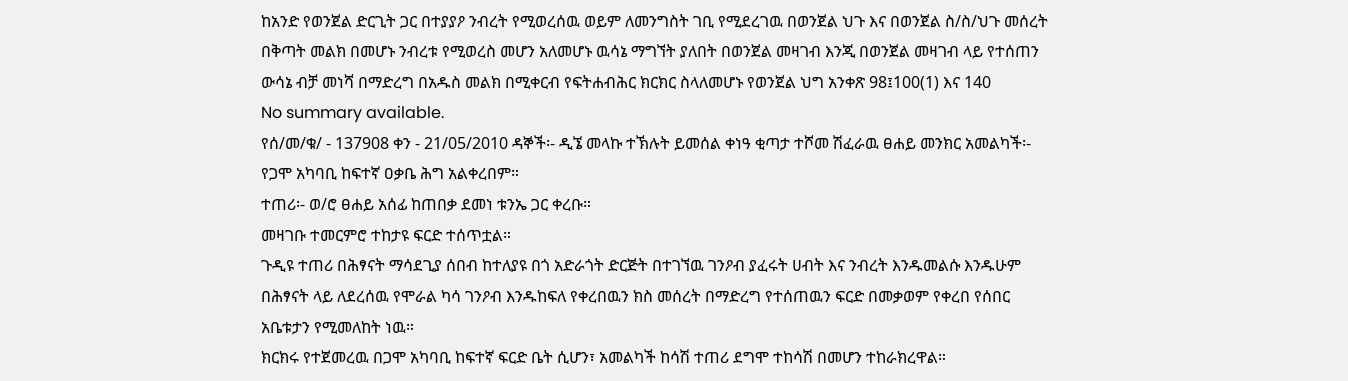ከአንድ የወንጀል ድርጊት ጋር በተያያዖ ንብረት የሚወረሰዉ ወይም ለመንግስት ገቢ የሚደረገዉ በወንጀል ህጉ እና በወንጀል ስ/ስ/ህጉ መሰረት በቅጣት መልክ በመሆኑ ንብረቱ የሚወረስ መሆን አለመሆኑ ዉሳኔ ማግኘት ያለበት በወንጀል መዛገብ እንጂ በወንጀል መዛገብ ላይ የተሰጠን ውሳኔ ብቻ መነሻ በማድረግ በአዱስ መልክ በሚቀርብ የፍትሐብሕር ክርክር ስላለመሆኑ የወንጀል ህግ አንቀጽ 98፤100(1) እና 140
No summary available.
የሰ/መ/ቁ/ - 137908 ቀን - 21/05/2010 ዳኞች፡- ዲኜ መላኩ ተኽሉት ይመሰል ቀነዓ ቂጣታ ተሾመ ሽፈራዉ ፀሐይ መንክር አመልካች፡- የጋሞ አካባቢ ከፍተኛ ዐቃቤ ሕግ አልቀረበም።
ተጠሪ፡- ወ/ሮ ፀሐይ አሰፊ ከጠበቃ ደመነ ቱንኤ ጋር ቀረቡ።
መዛገቡ ተመርምሮ ተከታዩ ፍርድ ተሰጥቷል።
ጉዲዩ ተጠሪ በሕፃናት ማሳደጊያ ሰበብ ከተለያዩ በጎ አድራጎት ድርጅት በተገኘዉ ገንዖብ ያፈሩት ሀብት እና ንብረት እንዱመልሱ እንዱሁም በሕፃናት ላይ ለደረሰዉ የሞራል ካሳ ገንዖብ እንዱከፍለ የቀረበዉን ክስ መሰረት በማድረግ የተሰጠዉን ፍርድ በመቃወም የቀረበ የሰበር አቤቱታን የሚመለከት ነዉ።
ክርክሩ የተጀመረዉ በጋሞ አካባቢ ከፍተኛ ፍርድ ቤት ሲሆን፣ አመልካች ከሳሽ ተጠሪ ደግሞ ተከሳሽ በመሆን ተከራክረዋል።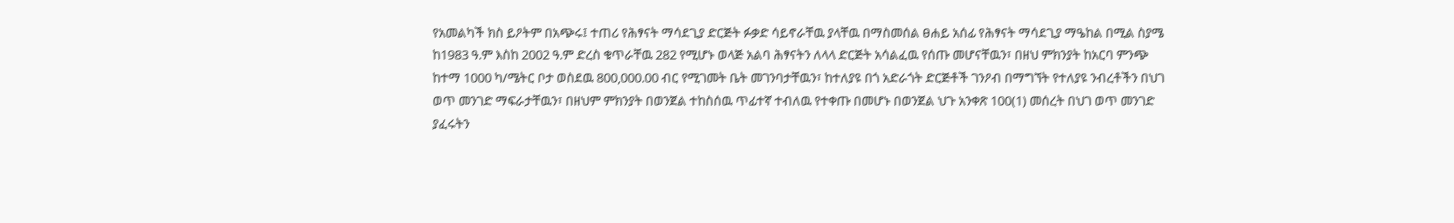የአመልካች ክስ ይዖትም በአጭሩ፤ ተጠሪ የሕፃናት ማሳደጊያ ድርጅት ፉቃድ ሳይኖራቸዉ ያላቸዉ በማስመሰል ፀሐይ አሰፊ የሕፃናት ማሳደጊያ ማዔከል በሚል ስያሜ ከ1983 ዓ.ም እስከ 2002 ዓ.ም ድረስ ቁጥራቸዉ 282 የሚሆኑ ወላጅ አልባ ሕፃናትን ለላላ ድርጅት አሳልፈዉ የሰጡ መሆናቸዉን፣ በዘህ ምክንያት ከአርባ ምንጭ ከተማ 1000 ካ/ሜትር ቦታ ወስደዉ 800,000.00 ብር የሚገመት ቤት መገንባታቸዉን፣ ከተለያዩ በጎ አድራጎት ድርጅቶች ገንዖብ በማግኘት የተለያዩ ንብረቶችን በህገ ወጥ መንገድ ማፍራታቸዉን፣ በዘህም ምክንያት በወንጀል ተከስሰዉ ጥፊተኛ ተብለዉ የተቀጡ በመሆኑ በወንጀል ህጉ አንቀጽ 100(1) መሰረት በህገ ወጥ መንገድ ያፈሩትን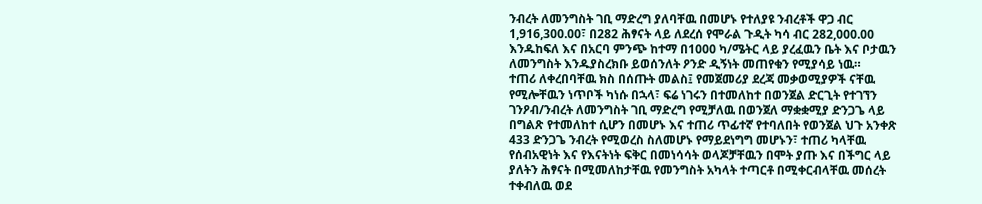ንብረት ለመንግስት ገቢ ማድረግ ያለባቸዉ በመሆኑ የተለያዩ ንብረቶች ዋጋ ብር 1,916,300.00፣ በ282 ሕፃናት ላይ ለደረሰ የሞራል ጉዲት ካሳ ብር 282,000.00 እንዱከፍለ እና በአርባ ምንጭ ከተማ በ1000 ካ/ሜትር ላይ ያረፈዉን ቤት እና ቦታዉን ለመንግስት እንዱያስረክቡ ይወሰንለት ዖንድ ዲኝነት መጠየቁን የሚያሳይ ነዉ።
ተጠሪ ለቀረበባቸዉ ክስ በሰጡት መልስ፤ የመጀመሪያ ደረጃ መቃወሚያዎች ናቸዉ የሚሎቸዉን ነጥቦች ካነሱ በኋላ፣ ፍሬ ነገሩን በተመለከተ በወንጀል ድርጊት የተገኘን ገንዖብ/ንብረት ለመንግስት ገቢ ማድረግ የሚቻለዉ በወንጀለ ማቋቋሚያ ድንጋጌ ላይ በግልጽ የተመለከተ ሲሆን በመሆኑ እና ተጠሪ ጥፊተኛ የተባለበት የወንጀል ህጉ አንቀጽ 433 ድንጋጌ ንብረት የሚወረስ ስለመሆኑ የማይደነግግ መሆኑን፣ ተጠሪ ካላቸዉ የሰብአዊነት እና የእናትነት ፍቅር በመነሳሳት ወላጆቻቸዉን በሞት ያጡ እና በችግር ላይ ያለትን ሕፃናት በሚመለከታቸዉ የመንግስት አካላት ተጣርቶ በሚቀርብላቸዉ መሰረት ተቀብለዉ ወደ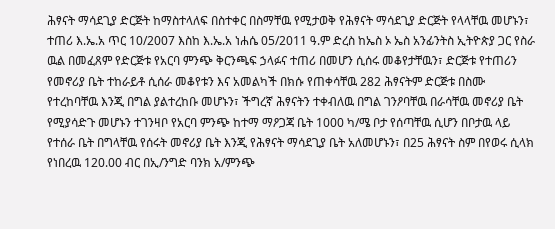ሕፃናት ማሳደጊያ ድርጅት ከማስተላለፍ በስተቀር በስማቸዉ የሚታወቅ የሕፃናት ማሳደጊያ ድርጅት የላላቸዉ መሆኑን፣ ተጠሪ እ.ኤ.አ ጥር 10/2007 እስከ እ.ኤ.አ ነሐሴ 05/2011 ዓ.ም ድረስ ከኤስ ኦ ኤስ አንፊንትስ ኢትዮጵያ ጋር የስራ ዉል በመፈጸም የድርጅቱ የአርባ ምንጭ ቅርንጫፍ ኃላፉና ተጠሪ በመሆን ሲሰሩ መቆየታቸዉን፣ ድርጅቱ የተጠሪን የመኖሪያ ቤት ተከራይቶ ሲሰራ መቆየቱን እና አመልካች በክሱ የጠቀሳቸዉ 282 ሕፃናትም ድርጅቱ በስሙ የተረከባቸዉ እንጂ በግል ያልተረከቡ መሆኑን፣ ችግረኛ ሕፃናትን ተቀብለዉ በግል ገንዖባቸዉ በራሳቸዉ መኖሪያ ቤት የሚያሳድጉ መሆኑን ተገንዛቦ የአርባ ምንጭ ከተማ ማዖጋጃ ቤት 1000 ካ/ሜ ቦታ የሰጣቸዉ ሲሆን በቦታዉ ላይ የተሰራ ቤት በግላቸዉ የሰሩት መኖሪያ ቤት እንጂ የሕፃናት ማሳደጊያ ቤት አለመሆኑን፣ በ25 ሕፃናት ስም በየወሩ ሲላክ የነበረዉ 120.00 ብር በኢ/ንግድ ባንክ አ/ምንጭ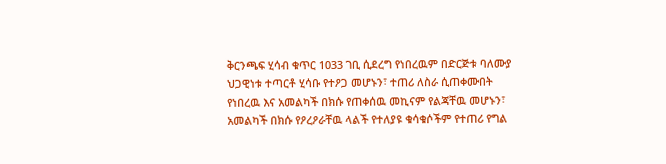ቅርንጫፍ ሂሳብ ቁጥር 1033 ገቢ ሲደረግ የነበረዉም በድርጅቱ ባለሙያ ህጋዊነቱ ተጣርቶ ሂሳቡ የተዖጋ መሆኑን፣ ተጠሪ ለስራ ሲጠቀሙበት የነበረዉ እና አመልካች በክሱ የጠቀሰዉ መኪናም የልጃቸዉ መሆኑን፣ አመልካች በክሱ የዖረዖራቸዉ ላልች የተለያዩ ቁሳቁሶችም የተጠሪ የግል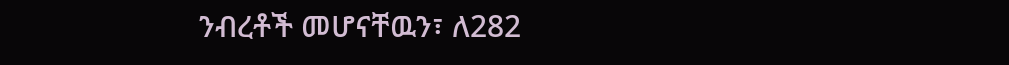ንብረቶች መሆናቸዉን፣ ለ282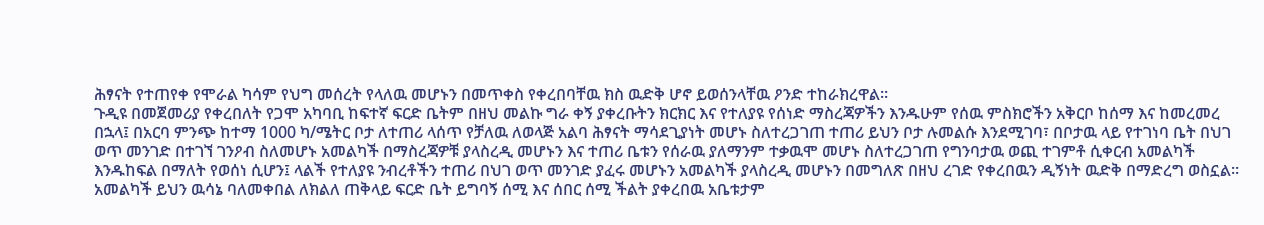ሕፃናት የተጠየቀ የሞራል ካሳም የህግ መሰረት የላለዉ መሆኑን በመጥቀስ የቀረበባቸዉ ክስ ዉድቅ ሆኖ ይወሰንላቸዉ ዖንድ ተከራክረዋል።
ጉዲዩ በመጀመሪያ የቀረበለት የጋሞ አካባቢ ከፍተኛ ፍርድ ቤትም በዘህ መልኩ ግራ ቀኝ ያቀረቡትን ክርክር እና የተለያዩ የሰነድ ማስረጃዎችን እንዱሁም የሰዉ ምስክሮችን አቅርቦ ከሰማ እና ከመረመረ በኋላ፤ በአርባ ምንጭ ከተማ 1000 ካ/ሜትር ቦታ ለተጠሪ ላሰጥ የቻለዉ ለወላጅ አልባ ሕፃናት ማሳደጊያነት መሆኑ ስለተረጋገጠ ተጠሪ ይህን ቦታ ሉመልሱ እንደሚገባ፣ በቦታዉ ላይ የተገነባ ቤት በህገ ወጥ መንገድ በተገኘ ገንዖብ ስለመሆኑ አመልካች በማስረጃዎቹ ያላስረዲ መሆኑን እና ተጠሪ ቤቱን የሰራዉ ያለማንም ተቃዉሞ መሆኑ ስለተረጋገጠ የግንባታዉ ወጪ ተገምቶ ሲቀርብ አመልካች እንዱከፍል በማለት የወሰነ ሲሆን፤ ላልች የተለያዩ ንብረቶችን ተጠሪ በህገ ወጥ መንገድ ያፈሩ መሆኑን አመልካች ያላስረዲ መሆኑን በመግለጽ በዘህ ረገድ የቀረበዉን ዲኝነት ዉድቅ በማድረግ ወስኗል። አመልካች ይህን ዉሳኔ ባለመቀበል ለክልለ ጠቅላይ ፍርድ ቤት ይግባኝ ሰሚ እና ሰበር ሰሚ ችልት ያቀረበዉ አቤቱታም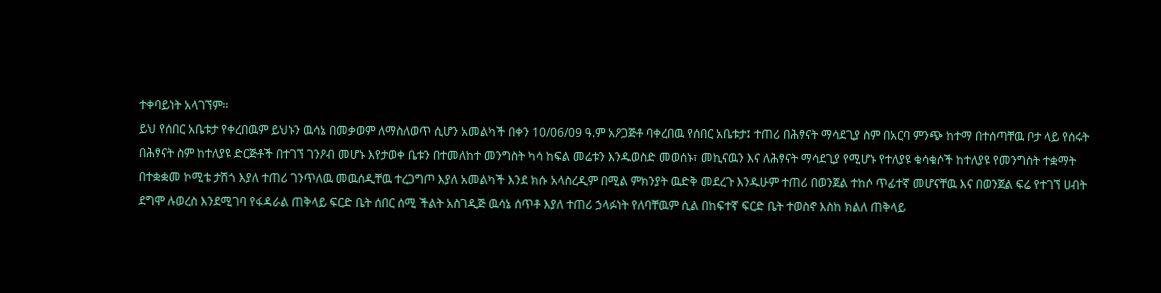ተቀባይነት አላገኘም።
ይህ የሰበር አቤቱታ የቀረበዉም ይህኑን ዉሳኔ በመቃወም ለማስለወጥ ሲሆን አመልካች በቀን 10/06/09 ዓ.ም አዖጋጅቶ ባቀረበዉ የሰበር አቤቱታ፤ ተጠሪ በሕፃናት ማሳደጊያ ስም በአርባ ምንጭ ከተማ በተሰጣቸዉ ቦታ ላይ የሰሩት በሕፃናት ስም ከተለያዩ ድርጅቶች በተገኘ ገንዖብ መሆኑ እየታወቀ ቤቱን በተመለከተ መንግስት ካሳ ከፍል መሬቱን እንዱወስድ መወሰኑ፣ መኪናዉን እና ለሕፃናት ማሳደጊያ የሚሆኑ የተለያዩ ቁሳቁሶች ከተለያዩ የመንግስት ተቋማት በተቋቋመ ኮሚቴ ታሽጎ እያለ ተጠሪ ገንጥለዉ መዉሰዲቸዉ ተረጋግጦ እያለ አመልካች እንደ ክሱ አላስረዲም በሚል ምክንያት ዉድቅ መደረጉ እንዱሁም ተጠሪ በወንጀል ተከሶ ጥፊተኛ መሆናቸዉ እና በወንጀል ፍሬ የተገኘ ሀብት ደግሞ ሉወረስ እንደሚገባ የፋዳራል ጠቅላይ ፍርድ ቤት ሰበር ሰሚ ችልት አስገዲጅ ዉሳኔ ሰጥቶ እያለ ተጠሪ ኃላፉነት የለባቸዉም ሲል በከፍተኛ ፍርድ ቤት ተወስኖ እስከ ክልለ ጠቅላይ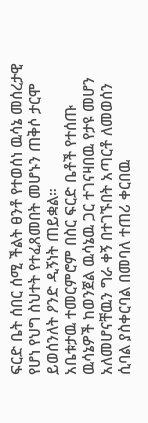ፍርድ ቤት ሰበር ሰሚ ችልት ፀንቶ የተወሰነ ዉሳኔ መሰረታዊ የሆነ የህግ ስህተት የተፈጸመበት መሆኑን ጠቅሶ ታርሞ ይወሰንለት ዖንድ ዲኝነት ጠይቋል።
አቤቱታዉ ተመርምሮም በስር ፍርድ ቤቶች የተሰጡ ዉሳኔዎች ከወንጀል ዉሳኔዉ ጋር ተገናዛበዉ የታዩ መሆን አለመሆናቸዉን ግራ ቀኝ በተገኙበት አጣርቶ ለመወሰን ሲባል ያስቀርባል በመባለ ተጠሪ ቀርበዉ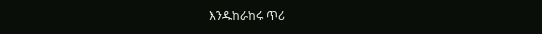እንዱከራከሩ ጥሪ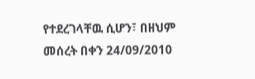የተደረገላቸዉ ሲሆን፣ በዘህም መሰረት በቀን 24/09/2010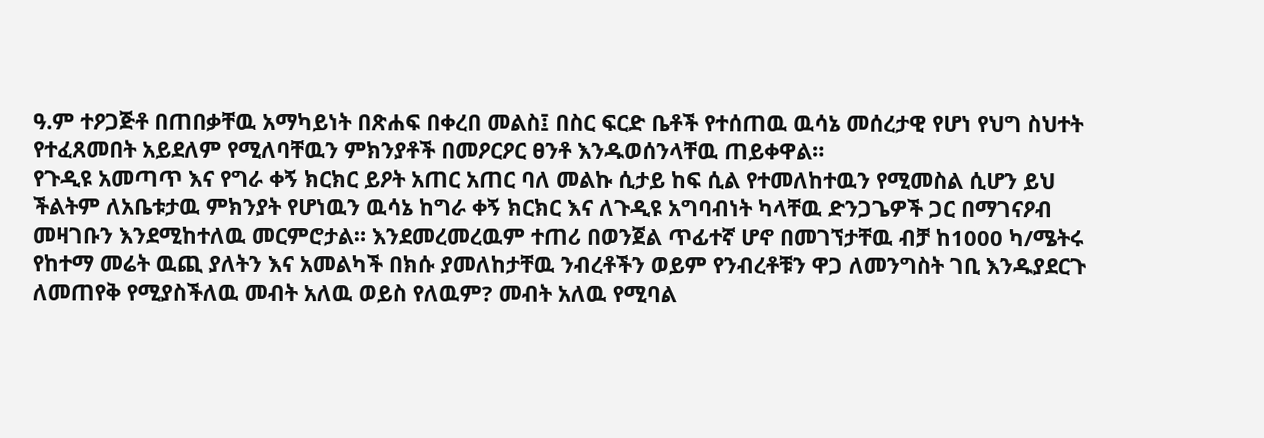ዓ.ም ተዖጋጅቶ በጠበቃቸዉ አማካይነት በጽሐፍ በቀረበ መልስ፤ በስር ፍርድ ቤቶች የተሰጠዉ ዉሳኔ መሰረታዊ የሆነ የህግ ስህተት የተፈጸመበት አይደለም የሚለባቸዉን ምክንያቶች በመዖርዖር ፀንቶ እንዱወሰንላቸዉ ጠይቀዋል።
የጉዲዩ አመጣጥ እና የግራ ቀኝ ክርክር ይዖት አጠር አጠር ባለ መልኩ ሲታይ ከፍ ሲል የተመለከተዉን የሚመስል ሲሆን ይህ ችልትም ለአቤቱታዉ ምክንያት የሆነዉን ዉሳኔ ከግራ ቀኝ ክርክር እና ለጉዲዩ አግባብነት ካላቸዉ ድንጋጌዎች ጋር በማገናዖብ መዛገቡን እንደሚከተለዉ መርምሮታል። እንደመረመረዉም ተጠሪ በወንጀል ጥፊተኛ ሆኖ በመገኘታቸዉ ብቻ ከ1000 ካ/ሜትሩ የከተማ መሬት ዉጪ ያለትን እና አመልካች በክሱ ያመለከታቸዉ ንብረቶችን ወይም የንብረቶቹን ዋጋ ለመንግስት ገቢ እንዱያደርጉ ለመጠየቅ የሚያስችለዉ መብት አለዉ ወይስ የለዉም? መብት አለዉ የሚባል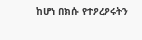ከሆነ በክሱ የተዖረዖሩትን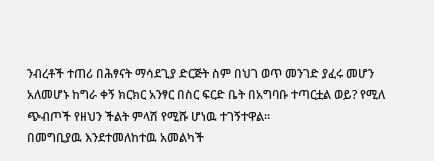ንብረቶች ተጠሪ በሕፃናት ማሳደጊያ ድርጅት ስም በህገ ወጥ መንገድ ያፈሩ መሆን አለመሆኑ ከግራ ቀኝ ክርክር አንፃር በስር ፍርድ ቤት በአግባቡ ተጣርቷል ወይ? የሚለ ጭብጦች የዘህን ችልት ምላሽ የሚሹ ሆነዉ ተገኝተዋል።
በመግቢያዉ እንደተመለከተዉ አመልካች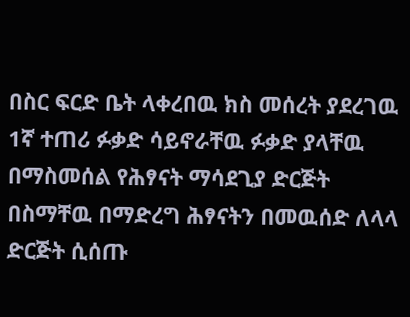በስር ፍርድ ቤት ላቀረበዉ ክስ መሰረት ያደረገዉ 1ኛ ተጠሪ ፉቃድ ሳይኖራቸዉ ፉቃድ ያላቸዉ በማስመሰል የሕፃናት ማሳደጊያ ድርጅት በስማቸዉ በማድረግ ሕፃናትን በመዉሰድ ለላላ ድርጅት ሲሰጡ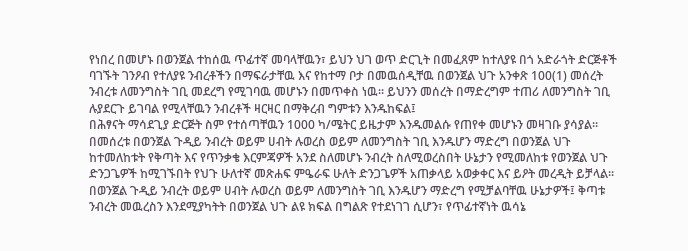የነበረ በመሆኑ በወንጀል ተከሰዉ ጥፊተኛ መባላቸዉን፣ ይህን ህገ ወጥ ድርጊት በመፈጸም ከተለያዩ በጎ አድራጎት ድርጅቶች ባገኙት ገንዖብ የተለያዩ ንብረቶችን በማፍራታቸዉ እና የከተማ ቦታ በመዉሰዲቸዉ በወንጀል ህጉ አንቀጽ 100(1) መሰረት ንብረቱ ለመንግስት ገቢ መደረግ የሚገባዉ መሆኑን በመጥቀስ ነዉ። ይህንን መሰረት በማድረግም ተጠሪ ለመንግስት ገቢ ሉያደርጉ ይገባል የሚላቸዉን ንብረቶች ዛርዛር በማቅረብ ግምቱን እንዱከፍል፤
በሕፃናት ማሳደጊያ ድርጅት ስም የተሰጣቸዉን 1000 ካ/ሜትር ይዜታም እንዱመልሱ የጠየቀ መሆኑን መዛገቡ ያሳያል።
በመሰረቱ በወንጀል ጉዲይ ንብረት ወይም ሀብት ሉወረስ ወይም ለመንግስት ገቢ እንዱሆን ማድረግ በወንጀል ህጉ ከተመለከቱት የቅጣት እና የጥንቃቄ እርምጃዎች አንደ ስለመሆኑ ንብረት ስለሚወረስበት ሁኔታን የሚመለከቱ የወንጀል ህጉ ድንጋጌዎች ከሚገኙበት የህጉ ሁለተኛ መጽሐፍ ምዔራፍ ሁለት ድንጋጌዎች አጠቃላይ አወቃቀር እና ይዖት መረዲት ይቻላል። በወንጀል ጉዲይ ንብረት ወይም ሀብት ሉወረስ ወይም ለመንግስት ገቢ እንዱሆን ማድረግ የሚቻልባቸዉ ሁኔታዎች፤ ቅጣቱ ንብረት መዉረስን እንደሚያካትት በወንጀል ህጉ ልዩ ክፍል በግልጽ የተደነገገ ሲሆን፣ የጥፊተኛነት ዉሳኔ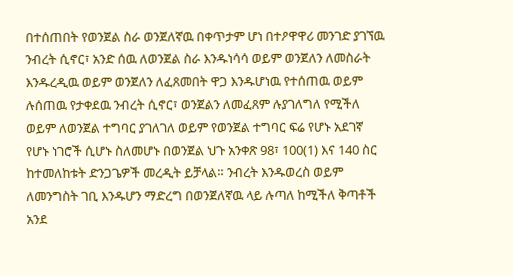በተሰጠበት የወንጀል ስራ ወንጀለኛዉ በቀጥታም ሆነ በተዖዋዋሪ መንገድ ያገኘዉ ንብረት ሲኖር፣ አንድ ሰዉ ለወንጀል ስራ እንዱነሳሳ ወይም ወንጀለን ለመስራት እንዱረዲዉ ወይም ወንጀለን ለፈጸመበት ዋጋ እንዱሆነዉ የተሰጠዉ ወይም ሉሰጠዉ የታቀደዉ ንብረት ሲኖር፣ ወንጀልን ለመፈጸም ሉያገለግለ የሚችለ ወይም ለወንጀል ተግባር ያገለገለ ወይም የወንጀል ተግባር ፍሬ የሆኑ አደገኛ የሆኑ ነገሮች ሲሆኑ ስለመሆኑ በወንጀል ህጉ አንቀጽ 98፣ 100(1) እና 140 ስር ከተመለከቱት ድንጋጌዎች መረዲት ይቻላል። ንብረት እንዱወረስ ወይም ለመንግስት ገቢ እንዱሆን ማድረግ በወንጀለኛዉ ላይ ሉጣለ ከሚችለ ቅጣቶች አንደ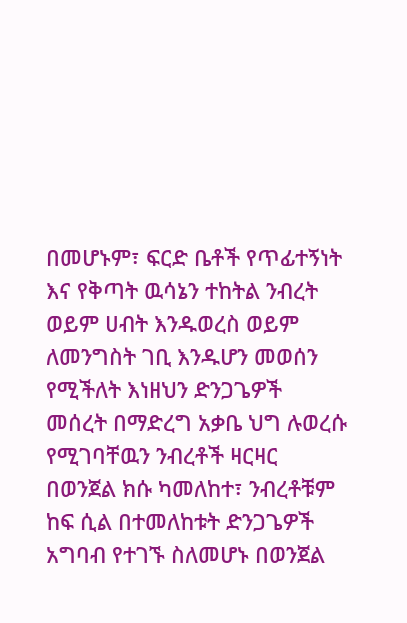በመሆኑም፣ ፍርድ ቤቶች የጥፊተኝነት እና የቅጣት ዉሳኔን ተከትል ንብረት ወይም ሀብት እንዱወረስ ወይም ለመንግስት ገቢ እንዱሆን መወሰን የሚችለት እነዘህን ድንጋጌዎች መሰረት በማድረግ አቃቤ ህግ ሉወረሱ የሚገባቸዉን ንብረቶች ዛርዛር በወንጀል ክሱ ካመለከተ፣ ንብረቶቹም ከፍ ሲል በተመለከቱት ድንጋጌዎች አግባብ የተገኙ ስለመሆኑ በወንጀል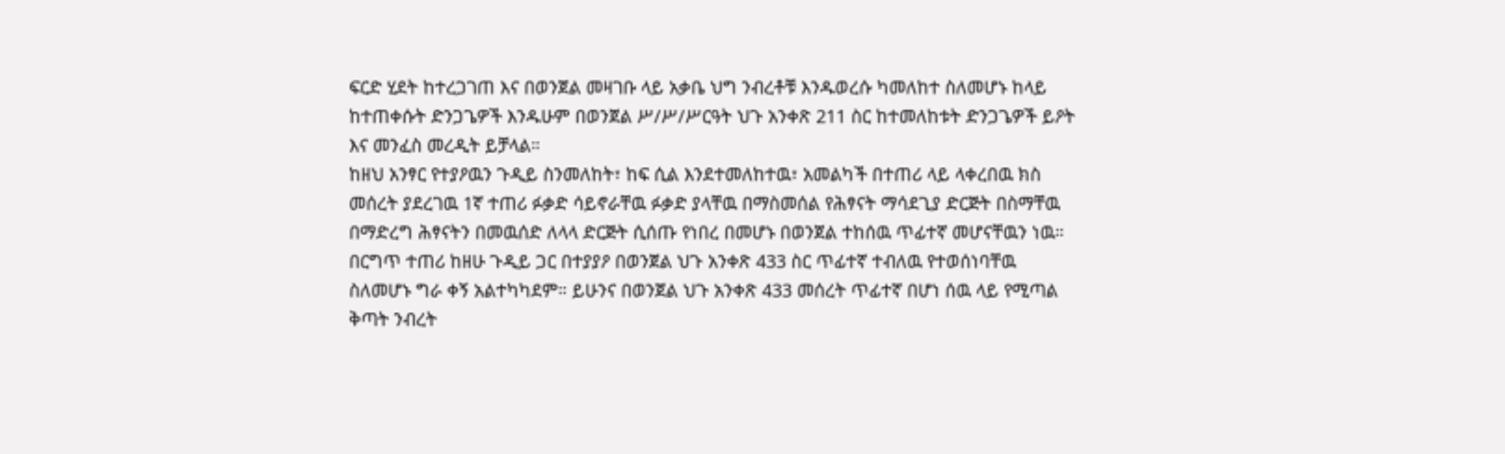ፍርድ ሂደት ከተረጋገጠ እና በወንጀል መዛገቡ ላይ አቃቤ ህግ ንብረቶቹ እንዱወረሱ ካመለከተ ስለመሆኑ ከላይ ከተጠቀሱት ድንጋጌዎች እንዱሁም በወንጀል ሥ/ሥ/ሥርዓት ህጉ አንቀጽ 211 ስር ከተመለከቱት ድንጋጌዎች ይዖት እና መንፈስ መረዲት ይቻላል።
ከዘህ አንፃር የተያዖዉን ጉዲይ ስንመለከት፣ ከፍ ሲል እንደተመለከተዉ፣ አመልካች በተጠሪ ላይ ላቀረበዉ ክስ መሰረት ያደረገዉ 1ኛ ተጠሪ ፉቃድ ሳይኖራቸዉ ፉቃድ ያላቸዉ በማስመሰል የሕፃናት ማሳደጊያ ድርጅት በስማቸዉ በማድረግ ሕፃናትን በመዉሰድ ለላላ ድርጅት ሲሰጡ የነበረ በመሆኑ በወንጀል ተከሰዉ ጥፊተኛ መሆናቸዉን ነዉ። በርግጥ ተጠሪ ከዘሁ ጉዲይ ጋር በተያያዖ በወንጀል ህጉ አንቀጽ 433 ስር ጥፊተኛ ተብለዉ የተወሰነባቸዉ ስለመሆኑ ግራ ቀኝ አልተካካደም። ይሁንና በወንጀል ህጉ አንቀጽ 433 መሰረት ጥፊተኛ በሆነ ሰዉ ላይ የሚጣል ቅጣት ንብረት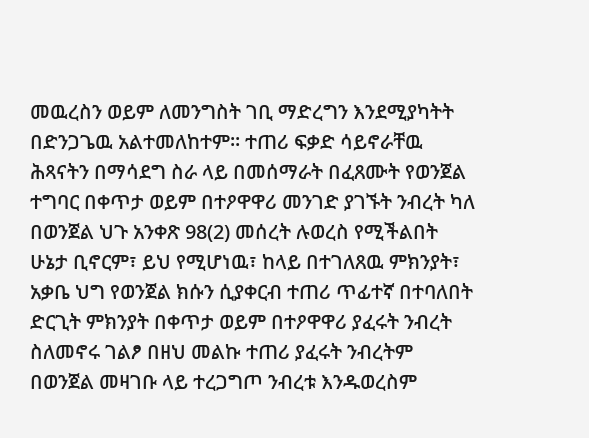መዉረስን ወይም ለመንግስት ገቢ ማድረግን እንደሚያካትት በድንጋጌዉ አልተመለከተም። ተጠሪ ፍቃድ ሳይኖራቸዉ ሕጻናትን በማሳደግ ስራ ላይ በመሰማራት በፈጸሙት የወንጀል ተግባር በቀጥታ ወይም በተዖዋዋሪ መንገድ ያገኙት ንብረት ካለ በወንጀል ህጉ አንቀጽ 98(2) መሰረት ሉወረስ የሚችልበት ሁኔታ ቢኖርም፣ ይህ የሚሆነዉ፣ ከላይ በተገለጸዉ ምክንያት፣ አቃቤ ህግ የወንጀል ክሱን ሲያቀርብ ተጠሪ ጥፊተኛ በተባለበት ድርጊት ምክንያት በቀጥታ ወይም በተዖዋዋሪ ያፈሩት ንብረት ስለመኖሩ ገልፆ በዘህ መልኩ ተጠሪ ያፈሩት ንብረትም በወንጀል መዛገቡ ላይ ተረጋግጦ ንብረቱ እንዱወረስም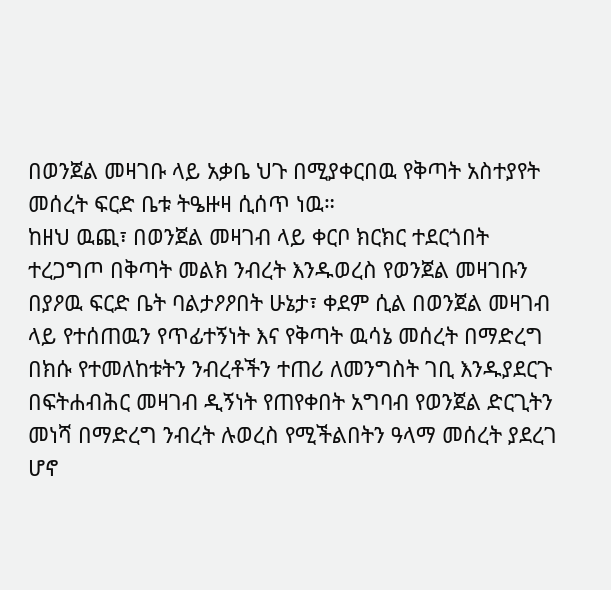በወንጀል መዛገቡ ላይ አቃቤ ህጉ በሚያቀርበዉ የቅጣት አስተያየት መሰረት ፍርድ ቤቱ ትዔዙዛ ሲሰጥ ነዉ።
ከዘህ ዉጪ፣ በወንጀል መዛገብ ላይ ቀርቦ ክርክር ተደርጎበት ተረጋግጦ በቅጣት መልክ ንብረት እንዱወረስ የወንጀል መዛገቡን በያዖዉ ፍርድ ቤት ባልታዖዖበት ሁኔታ፣ ቀደም ሲል በወንጀል መዛገብ ላይ የተሰጠዉን የጥፊተኝነት እና የቅጣት ዉሳኔ መሰረት በማድረግ በክሱ የተመለከቱትን ንብረቶችን ተጠሪ ለመንግስት ገቢ እንዱያደርጉ በፍትሐብሕር መዛገብ ዲኝነት የጠየቀበት አግባብ የወንጀል ድርጊትን መነሻ በማድረግ ንብረት ሉወረስ የሚችልበትን ዓላማ መሰረት ያደረገ ሆኖ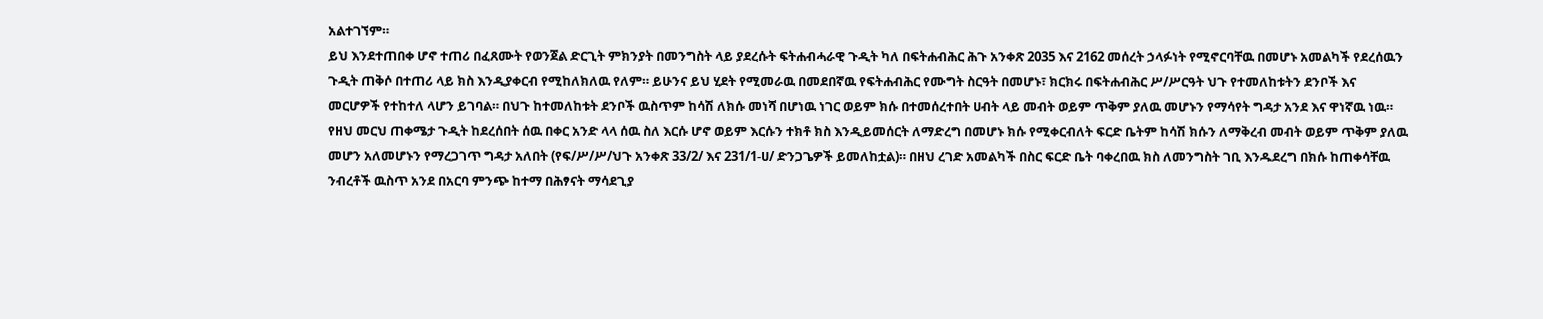አልተገኘም።
ይህ እንደተጠበቀ ሆኖ ተጠሪ በፈጸሙት የወንጀል ድርጊት ምክንያት በመንግስት ላይ ያደረሱት ፍትሐብሓራዊ ጉዲት ካለ በፍትሐብሕር ሕጉ አንቀጽ 2035 እና 2162 መሰረት ኃላፉነት የሚኖርባቸዉ በመሆኑ አመልካች የደረሰዉን ጉዲት ጠቅሶ በተጠሪ ላይ ክስ እንዲያቀርብ የሚከለክለዉ የለም። ይሁንና ይህ ሂደት የሚመራዉ በመደበኛዉ የፍትሐብሕር የሙግት ስርዓት በመሆኑ፣ ክርክሩ በፍትሐብሕር ሥ/ሥርዓት ህጉ የተመለከቱትን ደንቦች እና መርሆዎች የተከተለ ላሆን ይገባል። በህጉ ከተመለከቱት ደንቦች ዉስጥም ከሳሽ ለክሱ መነሻ በሆነዉ ነገር ወይም ክሱ በተመሰረተበት ሀብት ላይ መብት ወይም ጥቅም ያለዉ መሆኑን የማሳየት ግዳታ አንደ እና ዋነኛዉ ነዉ። የዘህ መርህ ጠቀሜታ ጉዲት ከደረሰበት ሰዉ በቀር አንድ ላላ ሰዉ ስለ እርሱ ሆኖ ወይም እርሱን ተክቶ ክስ እንዲይመሰርት ለማድረግ በመሆኑ ክሱ የሚቀርብለት ፍርድ ቤትም ከሳሽ ክሱን ለማቅረብ መብት ወይም ጥቅም ያለዉ መሆን አለመሆኑን የማረጋገጥ ግዳታ አለበት (የፍ/ሥ/ሥ/ህጉ አንቀጽ 33/2/ እና 231/1-ሀ/ ድንጋጌዎች ይመለከቷል)። በዘህ ረገድ አመልካች በስር ፍርድ ቤት ባቀረበዉ ክስ ለመንግስት ገቢ እንዱደረግ በክሱ ከጠቀሳቸዉ ንብረቶች ዉስጥ አንደ በአርባ ምንጭ ከተማ በሕፃናት ማሳደጊያ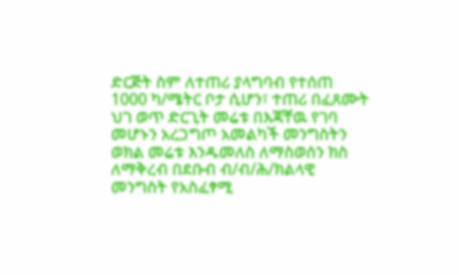ድርጅት ስም ለተጠሪ ያላግባብ የተሰጠ 1000 ካ/ሜትር ቦታ ሲሆን፣ ተጠሪ በፈጸሙት ህገ ወጥ ድርጊት መሬቱ በእጃቸዉ የገባ መሆኑን አረጋግጦ አመልካች መንግስትን ወክል መሬቱ እንዱመለስ ለማስወሰን ክስ ለማቅረብ በደቡብ ብ/ብ/ሕ/ክልላዊ መንግስት የአስፈፃሚ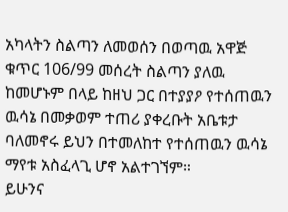አካላትን ስልጣን ለመወሰን በወጣዉ አዋጅ ቁጥር 106/99 መሰረት ስልጣን ያለዉ ከመሆኑም በላይ ከዘህ ጋር በተያያዖ የተሰጠዉን ዉሳኔ በመቃወም ተጠሪ ያቀረቡት አቤቱታ ባለመኖሩ ይህን በተመለከተ የተሰጠዉን ዉሳኔ ማየቱ አስፈላጊ ሆኖ አልተገኘም።
ይሁንና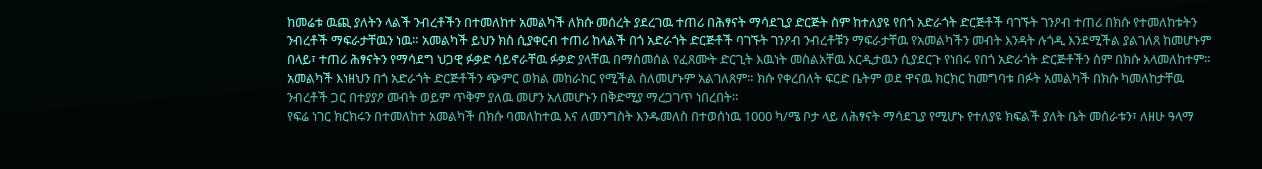ከመሬቱ ዉጪ ያለትን ላልች ንብረቶችን በተመለከተ አመልካች ለክሱ መሰረት ያደረገዉ ተጠሪ በሕፃናት ማሳደጊያ ድርጅት ስም ከተለያዩ የበጎ አድራጎት ድርጅቶች ባገኙት ገንዖብ ተጠሪ በክሱ የተመለከቱትን ንብረቶች ማፍራታቸዉን ነዉ። አመልካች ይህን ክስ ሲያቀርብ ተጠሪ ከላልች በጎ አድራጎት ድርጅቶች ባገኙት ገንዖብ ንብረቶቹን ማፍራታቸዉ የአመልካችን መብት እንዳት ሉጎዲ እንደሚችል ያልገለጸ ከመሆኑም በላይ፣ ተጠሪ ሕፃናትን የማሳደግ ህጋዊ ፉቃድ ሳይኖራቸዉ ፉቃድ ያላቸዉ በማስመሰል የፈጸሙት ድርጊት እዉነት መስልአቸዉ እርዲታዉን ሲያደርጉ የነበሩ የበጎ አድራጎት ድርጅቶችን ስም በክሱ አላመለከተም። አመልካች እነዘህን በጎ አድራጎት ድርጅቶችን ጭምር ወክል መከራከር የሚችል ስለመሆኑም አልገለጸም። ክሱ የቀረበለት ፍርድ ቤትም ወደ ዋናዉ ክርክር ከመግባቱ በፉት አመልካች በክሱ ካመለከታቸዉ ንብረቶች ጋር በተያያዖ መብት ወይም ጥቅም ያለዉ መሆን አለመሆኑን በቅድሚያ ማረጋገጥ ነበረበት።
የፍሬ ነገር ክርክሩን በተመለከተ አመልካች በክሱ ባመለከተዉ እና ለመንግስት እንዱመለስ በተወሰነዉ 1000 ካ/ሜ ቦታ ላይ ለሕፃናት ማሳደጊያ የሚሆኑ የተለያዩ ክፍልች ያለት ቤት መሰራቱን፣ ለዘሁ ዓላማ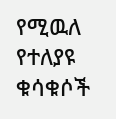የሚዉለ የተለያዩ ቁሳቁሶች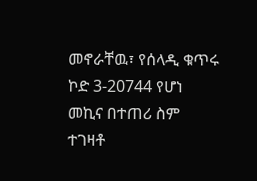መኖራቸዉ፣ የሰላዲ ቁጥሩ ኮድ 3-20744 የሆነ መኪና በተጠሪ ስም ተገዛቶ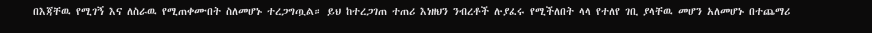በእጃቸዉ የሚገኝ እና ለስራዉ የሚጠቀሙበት ስለመሆኑ ተረጋግጧል። ይህ ከተረጋገጠ ተጠሪ እነዘህን ንብረቶች ሉያፈሩ የሚችለበት ላላ የተለየ ገቢ ያላቸዉ መሆን አለመሆኑ በተጨማሪ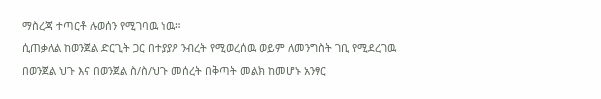ማስረጃ ተጣርቶ ሉወሰን የሚገባዉ ነዉ።
ሲጠቃለል ከወንጀል ድርጊት ጋር በተያያዖ ንብረት የሚወረሰዉ ወይም ለመንግስት ገቢ የሚደረገዉ በወንጀል ህጉ እና በወንጀል ስ/ስ/ህጉ መሰረት በቅጣት መልክ ከመሆኑ አንፃር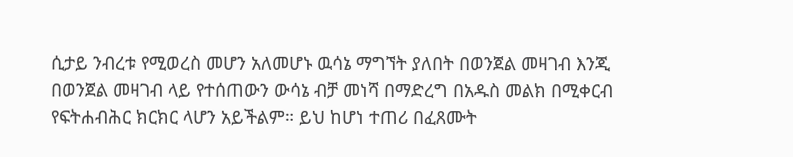ሲታይ ንብረቱ የሚወረስ መሆን አለመሆኑ ዉሳኔ ማግኘት ያለበት በወንጀል መዛገብ እንጂ በወንጀል መዛገብ ላይ የተሰጠውን ውሳኔ ብቻ መነሻ በማድረግ በአዱስ መልክ በሚቀርብ የፍትሐብሕር ክርክር ላሆን አይችልም። ይህ ከሆነ ተጠሪ በፈጸሙት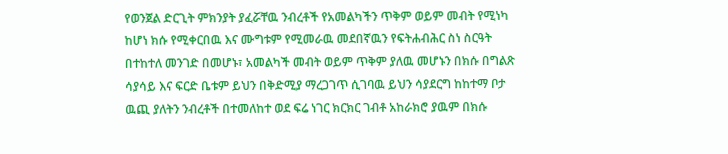የወንጀል ድርጊት ምክንያት ያፈሯቸዉ ንብረቶች የአመልካችን ጥቅም ወይም መብት የሚነካ ከሆነ ክሱ የሚቀርበዉ እና ሙግቱም የሚመራዉ መደበኛዉን የፍትሐብሕር ስነ ስርዓት በተከተለ መንገድ በመሆኑ፣ አመልካች መብት ወይም ጥቅም ያለዉ መሆኑን በክሱ በግልጽ ሳያሳይ እና ፍርድ ቤቱም ይህን በቅድሚያ ማረጋገጥ ሲገባዉ ይህን ሳያደርግ ከከተማ ቦታ ዉጪ ያለትን ንብረቶች በተመለከተ ወደ ፍሬ ነገር ክርክር ገብቶ አከራክሮ ያዉም በክሱ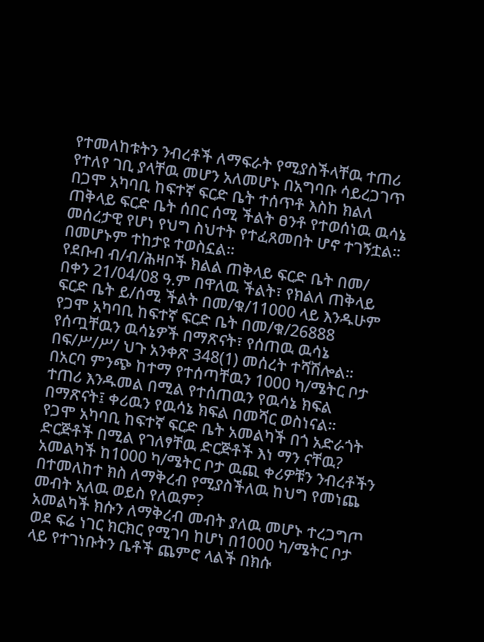የተመለከቱትን ንብረቶች ለማፍራት የሚያስችላቸዉ ተጠሪ የተለየ ገቢ ያላቸዉ መሆን አለመሆኑ በአግባቡ ሳይረጋገጥ በጋሞ አካባቢ ከፍተኛ ፍርድ ቤት ተሰጥቶ እስከ ክልለ ጠቅላይ ፍርድ ቤት ሰበር ሰሚ ችልት ፀንቶ የተወሰነዉ ዉሳኔ መሰረታዊ የሆነ የህግ ስህተት የተፈጸመበት ሆኖ ተገኝቷል። በመሆኑም ተከታዩ ተወስኗል።
የደቡብ ብ/ብ/ሕዛቦች ክልል ጠቅላይ ፍርድ ቤት በመ/ በቀን 21/04/08 ዓ.ም በዋለዉ ችልት፣ የክልለ ጠቅላይ ፍርድ ቤት ይ/ሰሚ ችልት በመ/ቁ/11000 ላይ እንዱሁም የጋሞ አካባቢ ከፍተኛ ፍርድ ቤት በመ/ቁ/26888 የሰጧቸዉን ዉሳኔዎች በማጽናት፣ የሰጠዉ ዉሳኔ በፍ/ሥ/ሥ/ ህጉ አንቀጽ 348(1) መሰረት ተሻሽሎል።
በአርባ ምንጭ ከተማ የተሰጣቸዉን 1000 ካ/ሜትር ቦታ ተጠሪ እንዱመል በሚል የተሰጠዉን የዉሳኔ ክፍል በማጽናት፤ ቀሪዉን የዉሳኔ ክፍል በመሻር ወስነናል።
የጋሞ አካባቢ ከፍተኛ ፍርድ ቤት አመልካች በጎ አድራጎት ድርጅቶች በሚል የገለፃቸዉ ድርጅቶች እነ ማን ናቸዉ? አመልካች ከ1000 ካ/ሜትር ቦታ ዉጪ ቀሪዎቹን ንብረቶችን በተመለከተ ክስ ለማቅረብ የሚያስችለዉ ከህግ የመነጨ መብት አለዉ ወይስ የለዉም?
አመልካች ክሱን ለማቅረብ መብት ያለዉ መሆኑ ተረጋግጦ ወደ ፍሬ ነገር ክርክር የሚገባ ከሆነ በ1000 ካ/ሜትር ቦታ ላይ የተገነቡትን ቤቶች ጨምሮ ላልች በክሱ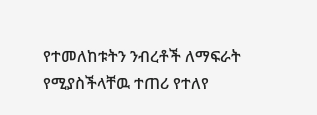የተመለከቱትን ንብረቶች ለማፍራት የሚያስችላቸዉ ተጠሪ የተለየ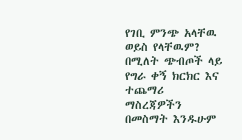የገቢ ምንጭ አላቸዉ ወይስ የላቸዉም? በሚለት ጭብጦች ላይ የግራ ቀኝ ክርክር እና ተጨማሪ ማስረጃዎችን በመስማት እንዱሁም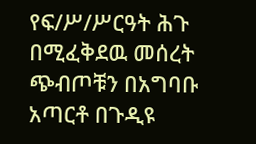የፍ/ሥ/ሥርዓት ሕጉ በሚፈቅደዉ መሰረት ጭብጦቹን በአግባቡ አጣርቶ በጉዲዩ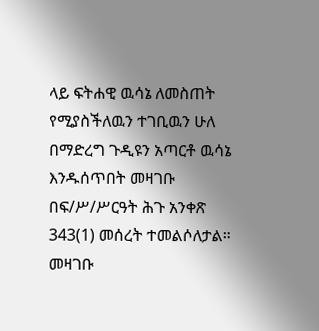ላይ ፍትሐዊ ዉሳኔ ለመስጠት የሚያስችለዉን ተገቢዉን ሁለ በማድረግ ጉዲዩን አጣርቶ ዉሳኔ እንዱሰጥበት መዛገቡ በፍ/ሥ/ሥርዓት ሕጉ አንቀጽ 343(1) መሰረት ተመልሶለታል።
መዛገቡ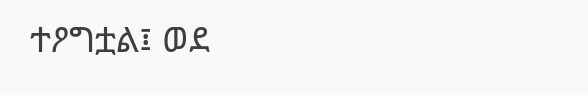ተዖግቷል፤ ወደ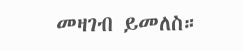መዛገብ ይመለስ።